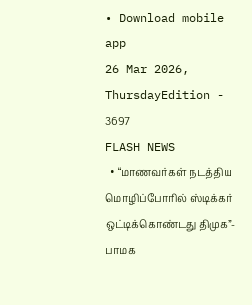• Download mobile app
26 Mar 2026, ThursdayEdition - 3697
FLASH NEWS
  • “மாணவர்கள் நடத்திய மொழிப்போரில் ஸ்டிக்கர் ஒட்டிக்கொண்டது திமுக”- பாமக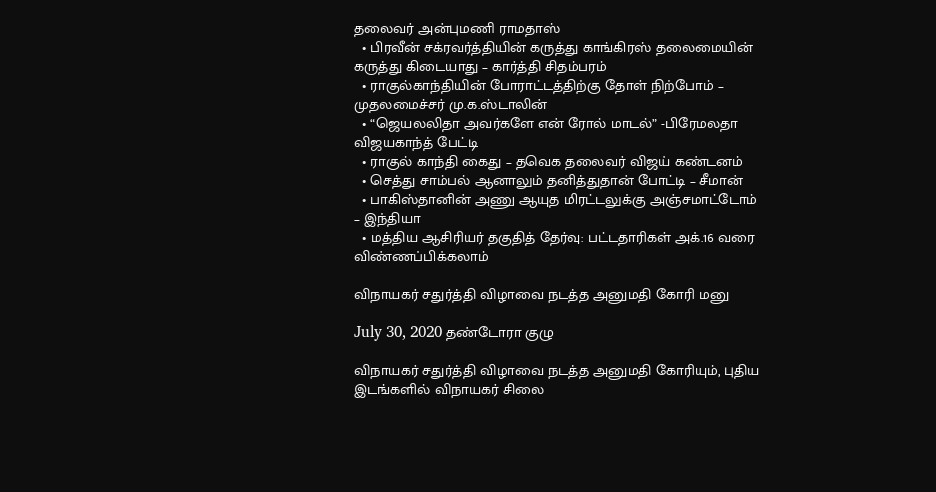தலைவர் அன்புமணி ராமதாஸ்
  • பிரவீன் சக்ரவர்த்தியின் கருத்து காங்கிரஸ் தலைமையின் கருத்து கிடையாது – கார்த்தி சிதம்பரம்
  • ராகுல்காந்தியின் போராட்டத்திற்கு தோள் நிற்போம் – முதலமைச்சர் மு.க.ஸ்டாலின்
  • “ஜெயலலிதா அவர்களே என் ரோல் மாடல்” -பிரேமலதா விஜயகாந்த் பேட்டி
  • ராகுல் காந்தி கைது – தவெக தலைவர் விஜய் கண்டனம்
  • செத்து சாம்பல் ஆனாலும் தனித்துதான் போட்டி – சீமான்
  • பாகிஸ்தானின் அணு ஆயுத மிரட்டலுக்கு அஞ்சமாட்டோம் – இந்தியா
  • மத்திய ஆசிரியர் தகுதித் தேர்வு: பட்டதாரிகள் அக்.16 வரை விண்ணப்பிக்கலாம்

விநாயகர் சதுர்த்தி விழாவை நடத்த அனுமதி கோரி மனு

July 30, 2020 தண்டோரா குழு

விநாயகர் சதுர்த்தி விழாவை நடத்த அனுமதி கோரியும், புதிய இடங்களில் விநாயகர் சிலை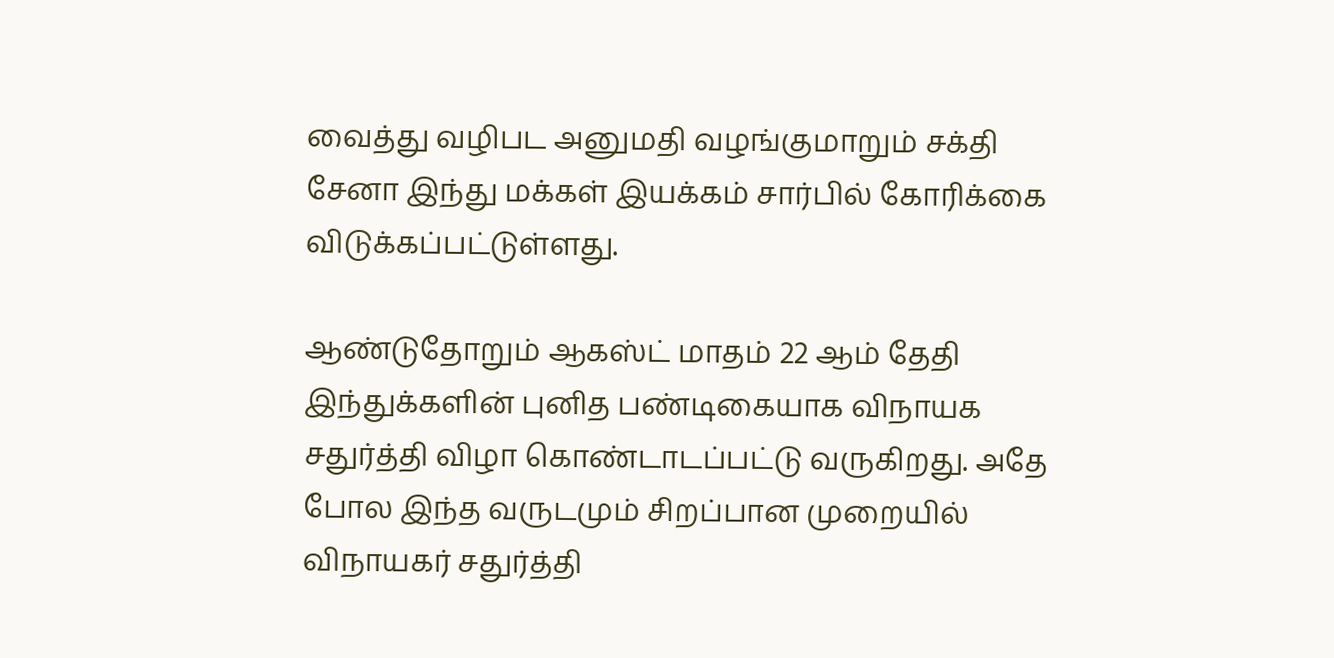வைத்து வழிபட அனுமதி வழங்குமாறும் சக்தி சேனா இந்து மக்கள் இயக்கம் சார்பில் கோரிக்கை விடுக்கப்பட்டுள்ளது.

ஆண்டுதோறும் ஆகஸ்ட் மாதம் 22 ஆம் தேதி இந்துக்களின் புனித பண்டிகையாக விநாயக சதுர்த்தி விழா கொண்டாடப்பட்டு வருகிறது. அதே போல இந்த வருடமும் சிறப்பான முறையில் விநாயகர் சதுர்த்தி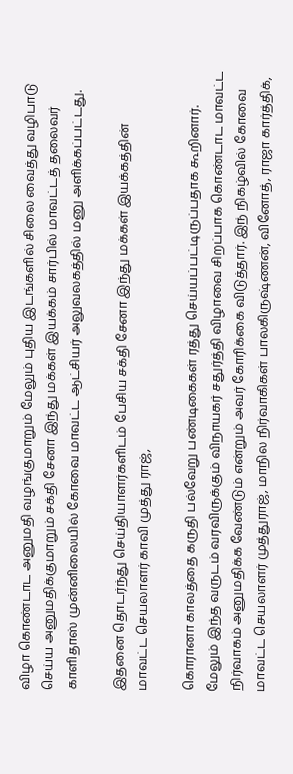விழா கொண்டாட அனுமதி வழங்குமாறும் மேலும் புதிய இடங்களில் சிலை வைத்து வழிபாடு செய்ய அனுமதிக்குமாறும் சக்தி சேனா இந்து மக்கள் இயக்கம் சார்பில் மாவட்டத் தலைவர் காளிதாஸ் முன்னிலையில் கோவை மாவட்ட ஆட்சியர் அலுவலகத்தில் மனு அளிக்கப்பட்டது.

இதனை தொடர்ந்து செய்தியாளர்களிடம் பேசிய சக்தி சேனா இந்து மக்கள் இயக்கத்தின் மாவட்ட செயலாளர் காவி முத்து ராஜ்,

கொரானா காலத்தை கருதி பல்வேறு பண்டிகைகள் ரத்து செய்யப்பட்டிருப்பதாக கூறினார். மேலும் இந்த வருடம் வரவிருக்கும் விநாயகர் சதுர்த்தி விழாவை சிறப்பாக கொண்டாட மாவட்ட நிர்வாகம் அனுமதிக்க வேண்டும் என்றும் அவர் கோரிக்கை விடுத்தார். இந் நிகழ்வில் கோவை மாவட்ட செயலாளர் முத்துராஜ், மாநில நிர்வாகிகள் பாலகிருஷ்ணன், வினோத், ராஜா கார்த்திக்,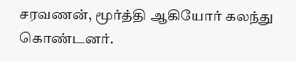சரவணன், மூர்த்தி ஆகியோர் கலந்து கொண்டனர்.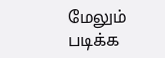மேலும் படிக்க